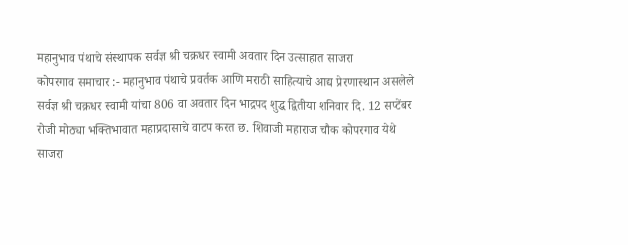महानुभाव पंथाचे संस्थापक सर्वज्ञ श्री चक्रधर स्वामी अवतार दिन उत्साहात साजरा
कोपरगाव समाचार :- महानुभाव पंथाचे प्रवर्तक आणि मराठी साहित्याचे आद्य प्रेरणास्थान असलेले सर्वज्ञ श्री चक्रधर स्वामी यांचा 806 वा अवतार दिन भाद्रपद शुद्ध द्वितीया शनिवार दि. 12 सप्टेंबर रोजी मोठ्या भक्तिभावात महाप्रदासाचे वाटप करत छ. शिवाजी महाराज चौक कोपरगाव येथे साजरा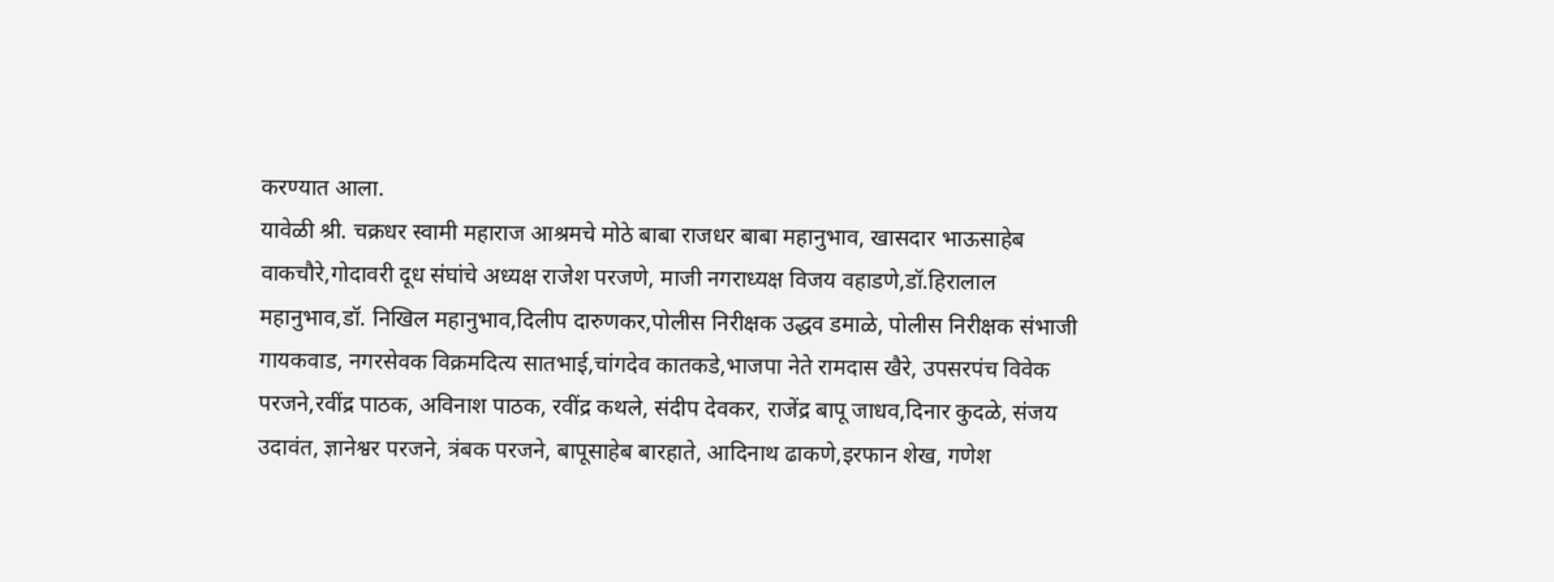करण्यात आला.
यावेळी श्री. चक्रधर स्वामी महाराज आश्रमचे मोठे बाबा राजधर बाबा महानुभाव, खासदार भाऊसाहेब वाकचौरे,गोदावरी दूध संघांचे अध्यक्ष राजेश परजणे, माजी नगराध्यक्ष विजय वहाडणे,डॉ.हिरालाल महानुभाव,डॉ. निखिल महानुभाव,दिलीप दारुणकर,पोलीस निरीक्षक उद्धव डमाळे, पोलीस निरीक्षक संभाजी गायकवाड, नगरसेवक विक्रमदित्य सातभाई,चांगदेव कातकडे,भाजपा नेते रामदास खैरे, उपसरपंच विवेक परजने,रवींद्र पाठक, अविनाश पाठक, रवींद्र कथले, संदीप देवकर, राजेंद्र बापू जाधव,दिनार कुदळे, संजय उदावंत, ज्ञानेश्वर परजने, त्रंबक परजने, बापूसाहेब बारहाते, आदिनाथ ढाकणे,इरफान शेख, गणेश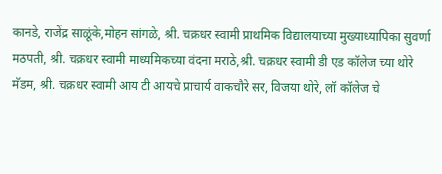कानडे, राजेंद्र साळूंके,मोहन सांगळे, श्री. चक्रधर स्वामी प्राथमिक विद्यालयाच्या मुख्याध्यापिका सुवर्णा मठपती, श्री. चक्रधर स्वामी माध्यमिकच्या वंदना मराठे,श्री. चक्रधर स्वामी डी एड कॉलेज च्या थोरे मॅडम, श्री. चक्रधर स्वामी आय टी आयचे प्राचार्य वाकचौरे सर, विजया थोरे, लॉ कॉलेज चे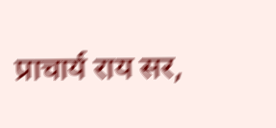प्राचार्य राय सर,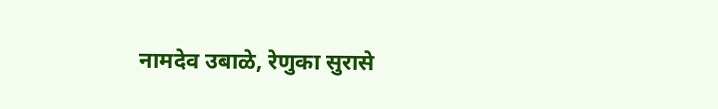नामदेव उबाळे, रेणुका सुरासे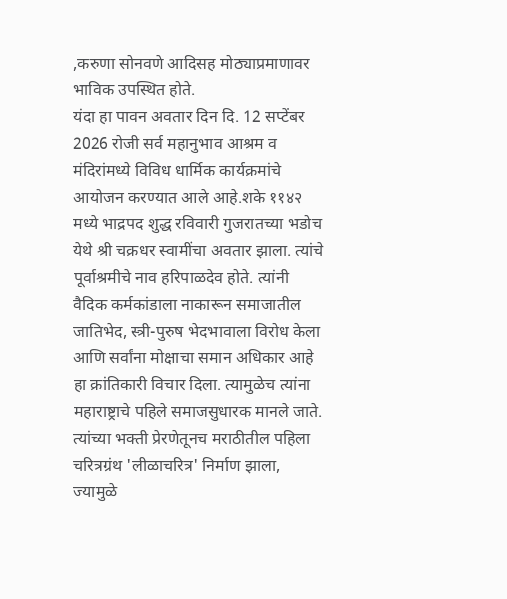,करुणा सोनवणे आदिसह मोठ्याप्रमाणावर भाविक उपस्थित होते.
यंदा हा पावन अवतार दिन दि. 12 सप्टेंबर 2026 रोजी सर्व महानुभाव आश्रम व मंदिरांमध्ये विविध धार्मिक कार्यक्रमांचे आयोजन करण्यात आले आहे.शके ११४२ मध्ये भाद्रपद शुद्ध रविवारी गुजरातच्या भडोच येथे श्री चक्रधर स्वामींचा अवतार झाला. त्यांचे पूर्वाश्रमीचे नाव हरिपाळदेव होते. त्यांनी वैदिक कर्मकांडाला नाकारून समाजातील जातिभेद, स्त्री-पुरुष भेदभावाला विरोध केला आणि सर्वांना मोक्षाचा समान अधिकार आहे हा क्रांतिकारी विचार दिला. त्यामुळेच त्यांना महाराष्ट्राचे पहिले समाजसुधारक मानले जाते. त्यांच्या भक्ती प्रेरणेतूनच मराठीतील पहिला चरित्रग्रंथ 'लीळाचरित्र' निर्माण झाला, ज्यामुळे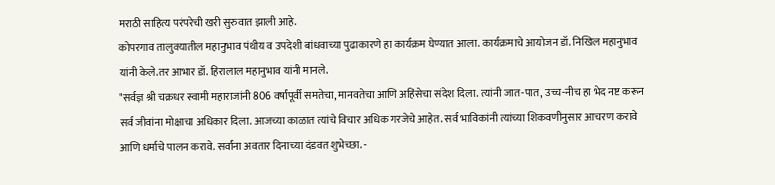मराठी साहित्य परंपरेची खरी सुरुवात झाली आहे.
कोपरगाव तालुक्यातील महानुभाव पंथीय व उपदेशी बांधवाच्या पुढाकारणे हा कार्यक्रम घेण्यात आला. कार्यक्रमाचे आयोजन डॉ. निखिल महानुभाव यांनी केले.तर आभार डॉ. हिरालाल महानुभाव यांनी मानले.
"सर्वज्ञ श्री चक्रधर स्वामी महाराजांनी 806 वर्षांपूर्वी समतेचा, मानवतेचा आणि अहिंसेचा संदेश दिला. त्यांनी जात-पात, उच्च-नीच हा भेद नष्ट करून सर्व जीवांना मोक्षाचा अधिकार दिला. आजच्या काळात त्यांचे विचार अधिक गरजेचे आहेत. सर्व भाविकांनी त्यांच्या शिकवणीनुसार आचरण करावे आणि धर्माचे पालन करावे. सर्वांना अवतार दिनाच्या दंडवत शुभेच्छा. -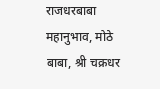राजधरबाबा महानुभाव, मोठे बाबा, श्री चक्रधर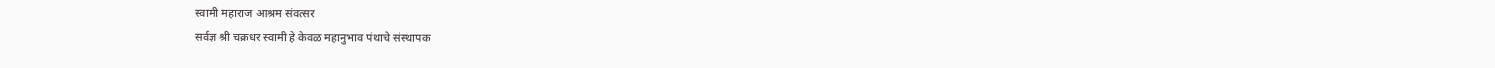स्वामी महाराज आश्रम संवत्सर
सर्वज्ञ श्री चक्रधर स्वामी हे केवळ महानुभाव पंथाचे संस्थापक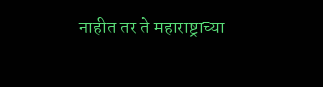नाहीत तर ते महाराष्ट्राच्या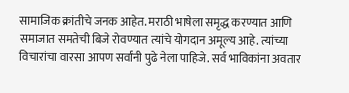सामाजिक क्रांतीचे जनक आहेत. मराठी भाषेला समृद्ध करण्यात आणि समाजात समतेची बिजे रोवण्यात त्यांचे योगदान अमूल्य आहे. त्यांच्या विचारांचा वारसा आपण सर्वांनी पुढे नेला पाहिजे. सर्व भाविकांना अवतार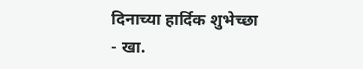दिनाच्या हार्दिक शुभेच्छा
- खा.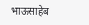भाऊसाहेब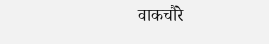वाकचौरे